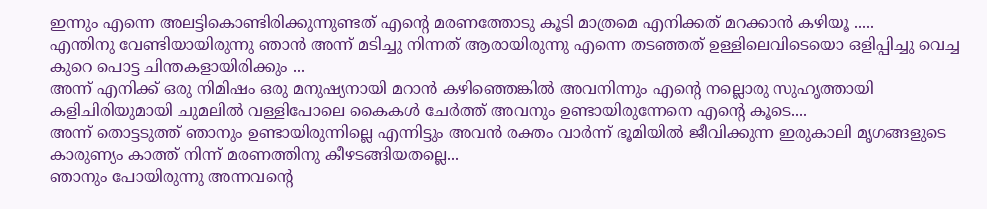ഇന്നും എന്നെ അലട്ടികൊണ്ടിരിക്കുന്നുണ്ടത് എന്റെ മരണത്തോടു കൂടി മാത്രമെ എനിക്കത് മറക്കാൻ കഴിയൂ .....
എന്തിനു വേണ്ടിയായിരുന്നു ഞാൻ അന്ന് മടിച്ചു നിന്നത് ആരായിരുന്നു എന്നെ തടഞ്ഞത് ഉള്ളിലെവിടെയൊ ഒളിപ്പിച്ചു വെച്ച കുറെ പൊട്ട ചിന്തകളായിരിക്കും ...
അന്ന് എനിക്ക് ഒരു നിമിഷം ഒരു മനുഷ്യനായി മറാൻ കഴിഞ്ഞെങ്കിൽ അവനിന്നും എന്റെ നല്ലൊരു സുഹൃത്തായി കളിചിരിയുമായി ചുമലിൽ വള്ളിപോലെ കൈകൾ ചേർത്ത് അവനും ഉണ്ടായിരുന്നേനെ എന്റെ കൂടെ....
അന്ന് തൊട്ടടുത്ത് ഞാനും ഉണ്ടായിരുന്നില്ലെ എന്നിട്ടും അവൻ രക്തം വാർന്ന് ഭൂമിയിൽ ജീവിക്കുന്ന ഇരുകാലി മൃഗങ്ങളുടെ കാരുണ്യം കാത്ത് നിന്ന് മരണത്തിനു കീഴടങ്ങിയതല്ലെ...
ഞാനും പോയിരുന്നു അന്നവന്റെ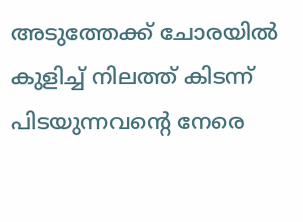അടുത്തേക്ക് ചോരയിൽ കുളിച്ച് നിലത്ത് കിടന്ന് പിടയുന്നവന്റെ നേരെ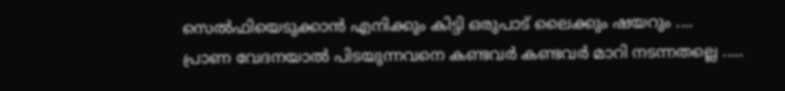സെൽഫിയെടുക്കാൻ എനിക്കും കിട്ടി ഒരുപാട് ലൈക്കും ഷയറും ....
പ്രാണ വേദനയാൽ പിടയുന്നവനെ കണ്ടവർ കണ്ടവർ മാറി നടന്നതല്ലെ .....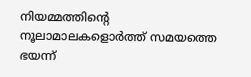നിയമ്മത്തിന്റെ നൂലാമാലകളൊർത്ത് സമയത്തെ ഭയന്ന്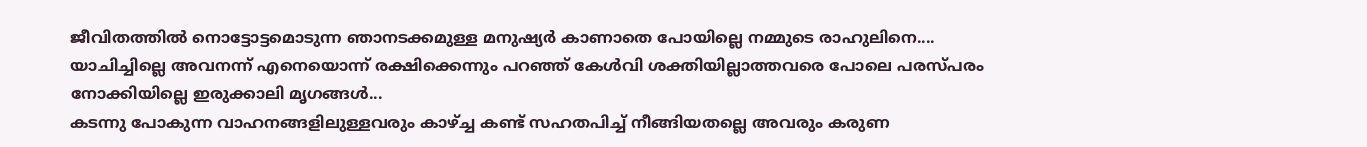ജീവിതത്തിൽ നൊട്ടോട്ടമൊടുന്ന ഞാനടക്കമുള്ള മനുഷ്യർ കാണാതെ പോയില്ലെ നമ്മുടെ രാഹുലിനെ....
യാചിച്ചില്ലെ അവനന്ന് എനെയൊന്ന് രക്ഷിക്കെന്നും പറഞ്ഞ് കേൾവി ശക്തിയില്ലാത്തവരെ പോലെ പരസ്പരം നോക്കിയില്ലെ ഇരുക്കാലി മൃഗങ്ങൾ...
കടന്നു പോകുന്ന വാഹനങ്ങളിലുള്ളവരും കാഴ്ച്ച കണ്ട് സഹതപിച്ച് നീങ്ങിയതല്ലെ അവരും കരുണ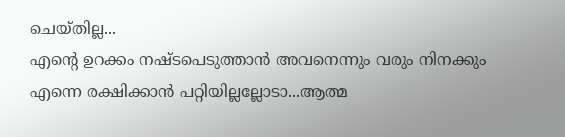ചെയ്തില്ല...
എന്റെ ഉറക്കം നഷ്ടപെടുത്താൻ അവനെന്നും വരും നിനക്കും എന്നെ രക്ഷിക്കാൻ പറ്റിയില്ലല്ലോടാ...ആത്മ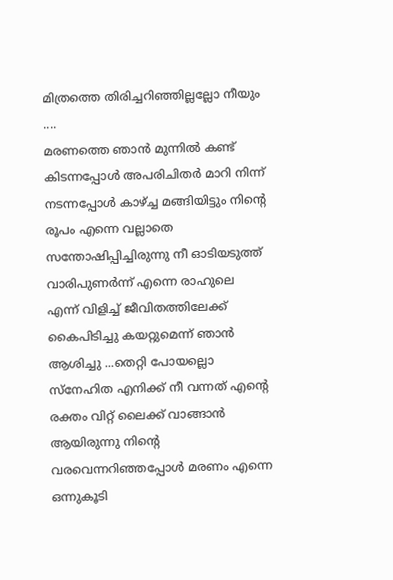മിത്രത്തെ തിരിച്ചറിഞ്ഞില്ലല്ലോ നീയും ....
മരണത്തെ ഞാൻ മുന്നിൽ കണ്ട് കിടന്നപ്പോൾ അപരിചിതർ മാറി നിന്ന് നടന്നപ്പോൾ കാഴ്ച്ച മങ്ങിയിട്ടും നിന്റെ രൂപം എന്നെ വല്ലാതെ സന്തോഷിപ്പിച്ചിരുന്നു നീ ഓടിയടുത്ത് വാരിപുണർന്ന് എന്നെ രാഹുലെ എന്ന് വിളിച്ച് ജീവിതത്തിലേക്ക് കൈപിടിച്ചു കയറ്റുമെന്ന് ഞാൻ ആശിച്ചു ...തെറ്റി പോയല്ലൊ സ്നേഹിത എനിക്ക് നീ വന്നത് എന്റെ രക്തം വിറ്റ് ലൈക്ക് വാങ്ങാൻ ആയിരുന്നു നിന്റെ വരവെന്നറിഞ്ഞപ്പോൾ മരണം എന്നെ ഒന്നുകൂടി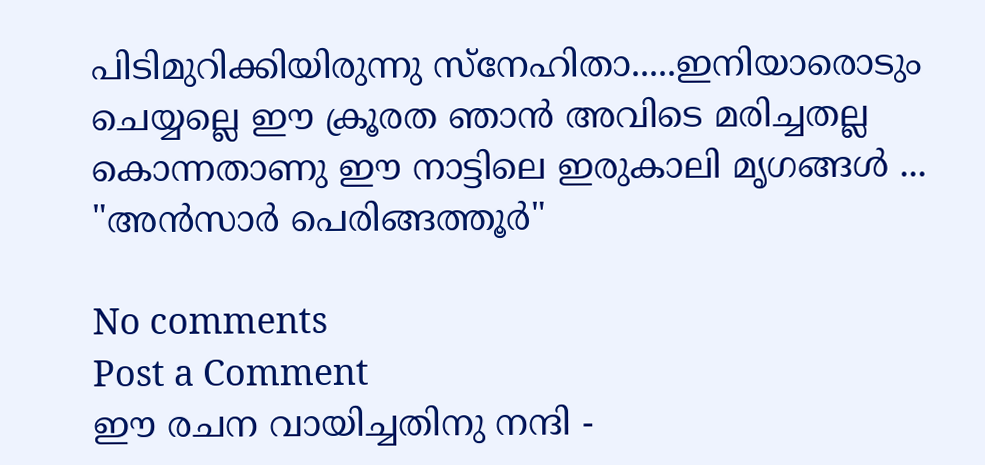പിടിമുറിക്കിയിരുന്നു സ്നേഹിതാ.....ഇനിയാരൊടും ചെയ്യല്ലെ ഈ ക്രൂരത ഞാൻ അവിടെ മരിച്ചതല്ല കൊന്നതാണു ഈ നാട്ടിലെ ഇരുകാലി മൃഗങ്ങൾ ...
"അൻസാർ പെരിങ്ങത്തൂർ"

No comments
Post a Comment
ഈ രചന വായിച്ചതിനു നന്ദി -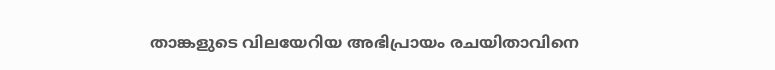താങ്കളുടെ വിലയേറിയ അഭിപ്രായം രചയിതാവിനെ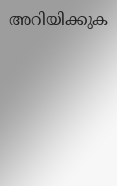അറിയിക്കുക